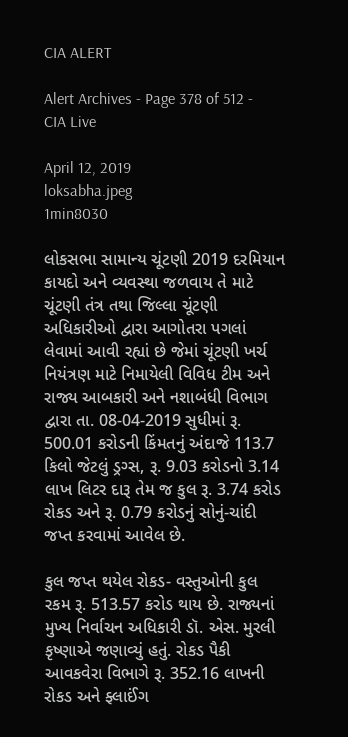CIA ALERT

Alert Archives - Page 378 of 512 - CIA Live

April 12, 2019
loksabha.jpeg
1min8030

લોકસભા સામાન્ય ચૂંટણી 2019 દરમિયાન કાયદો અને વ્યવસ્થા જળવાય તે માટે ચૂંટણી તંત્ર તથા જિલ્લા ચૂંટણી અધિકારીઓ દ્વારા આગોતરા પગલાં લેવામાં આવી રહ્યાં છે જેમાં ચૂંટણી ખર્ચ નિયંત્રણ માટે નિમાયેલી વિવિધ ટીમ અને રાજ્ય આબકારી અને નશાબંધી વિભાગ દ્વારા તા. 08-04-2019 સુધીમાં રૂ. 500.01 કરોડની કિંમતનું અંદાજે 113.7 કિલો જેટલું ડ્રગ્સ, રૂ. 9.03 કરોડનો 3.14 લાખ લિટર દારૂ તેમ જ કુલ રૂ. 3.74 કરોડ રોકડ અને રૂ. 0.79 કરોડનું સોનું-ચાંદી જપ્ત કરવામાં આવેલ છે.

કુલ જપ્ત થયેલ રોકડ- વસ્તુઓની કુલ રકમ રૂ. 513.57 કરોડ થાય છે. રાજ્યનાં મુખ્ય નિર્વાચન અધિકારી ડૉ. એસ. મુરલી કૃષ્ણાએ જણાવ્યું હતું. રોકડ પૈકી આવકવેરા વિભાગે રૂ. 352.16 લાખની રોકડ અને ફ્લાઈંગ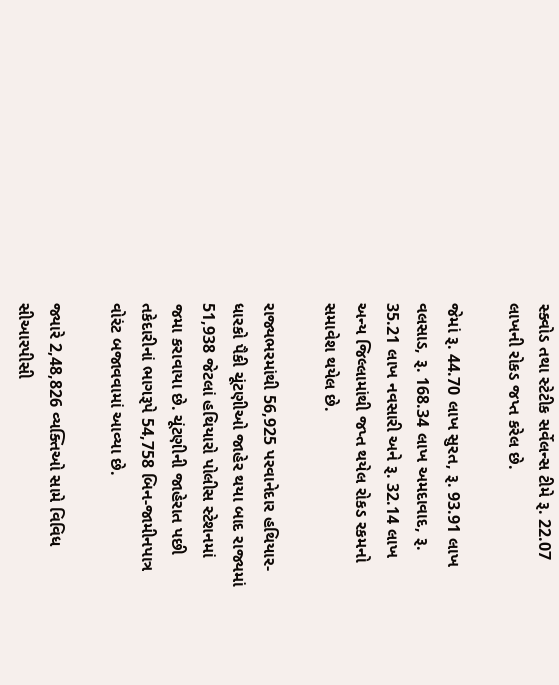સ્ક્વોડ તથા સ્ટેટીક સર્વેલન્સ ટીમે રૂ. 22.07 લાખની રોકડ જપ્ત કરેલ છે.

જેમાં રૂ. 44.70 લાખ સુરત, રૂ. 93.91 લાખ વલસાડ, રૂ. 168.34 લાખ અમદાવાદ, રૂ. 35.21 લાખ નવસારી અને રૂ. 32.14 લાખ અન્ય જિલ્લામાંથી જપ્ત થયેલ રોકડ રકમનો સમાવેશ થયેલ છે.

રાજ્યભરમાંથી 56,925 પરવાનેદાર હથિયાર-ધારકો પૈકી ચૂંટણીઓ જાહેર થયા બાદ રાજ્યમાં 51,938 જેટલાં હથિયારો પોલીસ સ્ટેશનમાં જમા કરાવાયા છે. ચૂંટણીની જાહેરાત પછી તકેદારીનાં ભાગરૂપે 54,758 બિન-જામીનપાત્ર વોરંટ બજાવવામાં આવ્યા છે.

જ્યારે 2,48,826 વ્યક્તિઓ સામે વિવિધ સીઆરપીસી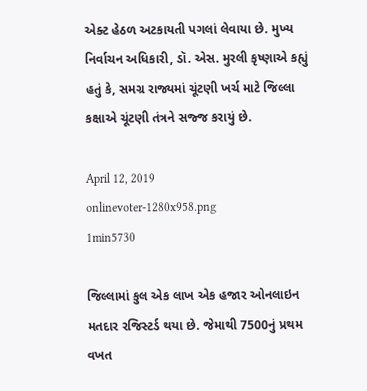એક્ટ હેઠળ અટકાયતી પગલાં લેવાયા છે. મુખ્ય નિર્વાચન અધિકારી, ડૉ. એસ. મુરલી કૃષ્ણાએ કહ્યું હતું કે, સમગ્ર રાજ્યમાં ચૂંટણી ખર્ચ માટે જિલ્લા કક્ષાએ ચૂંટણી તંત્રને સજ્જ કરાયું છે.

April 12, 2019
onlinevoter-1280x958.png
1min5730

જિલ્લામાં કુલ એક લાખ એક હજાર ઓનલાઇન મતદાર રજિસ્ટર્ડ થયા છે. જેમાથી 7500નું પ્રથમ વખત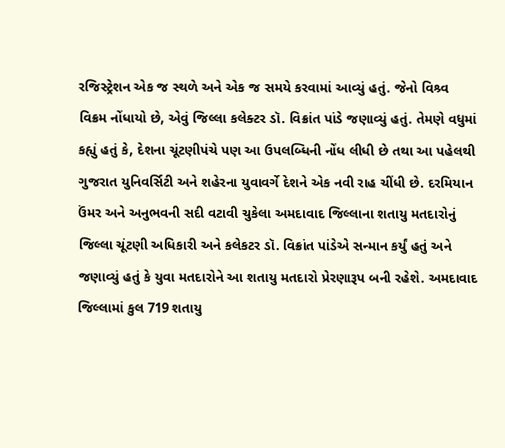રજિસ્ટ્રેશન એક જ સ્થળે અને એક જ સમયે કરવામાં આવ્યું હતું. જેનો વિશ્ર્વ વિક્રમ નોંધાયો છે, એવું જિલ્લા કલેક્ટર ડૉ. વિક્રાંત પાંડે જણાવ્યું હતું. તેમણે વધુમાં કહ્યું હતું કે, દેશના ચૂંટણીપંચે પણ આ ઉપલબ્ધિની નોંધ લીધી છે તથા આ પહેલથી ગુજરાત યુનિવર્સિટી અને શહેરના યુવાવર્ગે દેશને એક નવી રાહ ચીંધી છે. દરમિયાન ઉંમર અને અનુભવની સદી વટાવી ચુકેલા અમદાવાદ જિલ્લાના શતાયુ મતદારોનું જિલ્લા ચૂંટણી અધિકારી અને કલેકટર ડૉ. વિક્રાંત પાંડેએ સન્માન કર્યું હતું અને જણાવ્યું હતું કે યુવા મતદારોને આ શતાયુ મતદારો પ્રેરણારૂપ બની રહેશે. અમદાવાદ જિલ્લામાં કુલ 719 શતાયુ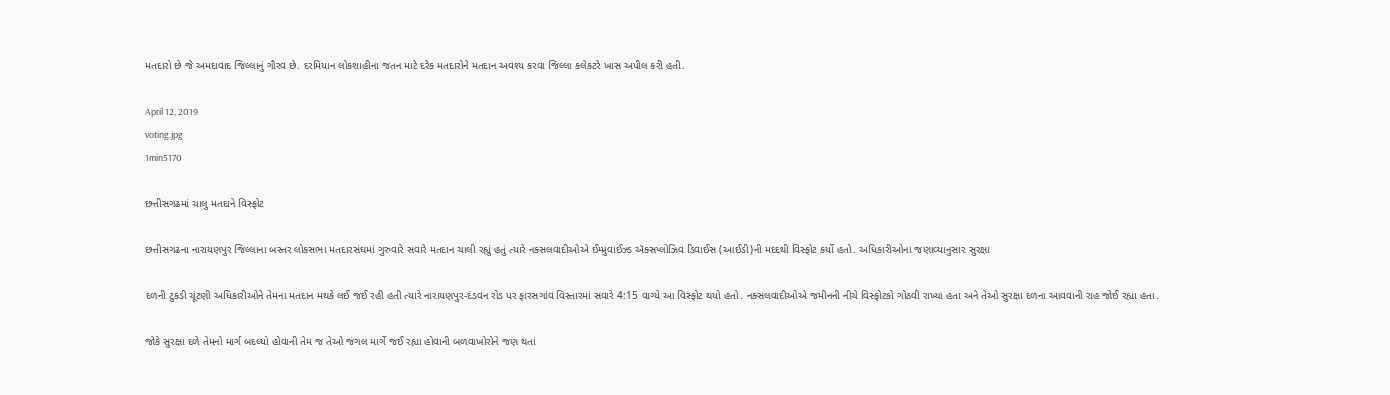મતદારો છે જે અમદાવાદ જિલ્લાનું ગૌરવ છે. દરમિયાન લોકશાહીના જતન માટે દરેક મતદારોને મતદાન અવશ્ય કરવા જિલ્લા કલેકટરે ખાસ અપીલ કરી હતી.

April 12, 2019
voting.jpg
1min5170

છત્તીસગઢમાં ચાલુ મતદાને વિસ્ફોટ

છત્તીસગઢના નારાયણપુર જિલ્લાના બસ્તર લોકસભા મતદારસંઘમાં ગુરુવારે સવારે મતદાન ચાલી રહ્યું હતું ત્યારે નક્સલવાદીઓએ ઈમ્પ્રુવાઈઝ્ડ ઍક્સપ્લોઝિવ ડિવાઈસ (આઈડી)ની મદદથી વિસ્ફોટ કર્યો હતો. અધિકારીઓના જણાવ્યાનુસાર સુરક્ષા

દળની ટુકડી ચૂંટણી અધિકારીઓને તેમના મતદાન મથકે લઈ જઈ રહી હતી ત્યારે નારાયણપુર-દંડવન રોડ પર ફારસગાંવ વિસ્તારમાં સવારે 4:15 વાગ્યે આ વિસ્ફોટ થયો હતો. નક્સલવાદીઓએ જમીનની નીચે વિસ્ફોટકો ગોઠવી રાખ્યા હતા અને તેઓ સુરક્ષા દળના આવવાની રાહ જોઈ રહ્યા હતા.

જોકે સુરક્ષા દળે તેમનો માર્ગ બદલ્યો હોવાની તેમ જ તેઓ જંગલ માર્ગે જઈ રહ્યા હોવાની બળવાખોરોને જણ થતાં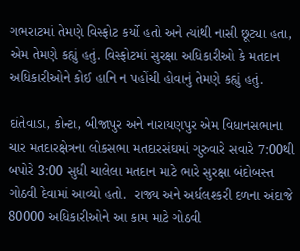ગભરાટમાં તેમણે વિસ્ફોટ કર્યો હતો અને ત્યાંથી નાસી છૂટ્યા હતા, એમ તેમણે કહ્યું હતું. વિસ્ફોટમાં સુરક્ષા અધિકારીઓ કે મતદાન અધિકારીઓને કોઈ હાનિ ન પહોંચી હોવાનું તેમણે કહ્યું હતું.

દાંતેવાડા, કોન્ટા, બીજાપુર અને નારાયણપુર એમ વિધાનસભાના ચાર મતદારક્ષેત્રના લોકસભા મતદારસંઘમાં ગુરુવારે સવારે 7:00થી બપોરે 3:00 સુધી ચાલેલા મતદાન માટે ભારે સુરક્ષા બંદોબસ્ત ગોઠવી દેવામાં આવ્યો હતો.  રાજ્ય અને અર્ધલશ્કરી દળના અંદાજે 80000 અધિકારીઓને આ કામ માટે ગોઠવી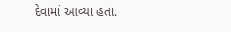દેવામાં આવ્યા હતા.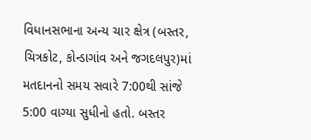વિધાનસભાના અન્ય ચાર ક્ષેત્ર (બસ્તર, ચિત્રકોટ, કોન્ડાગાંવ અને જગદલપુર)માં મતદાનનો સમય સવારે 7:00થી સાંજે 5:00 વાગ્યા સુધીનો હતો. બસ્તર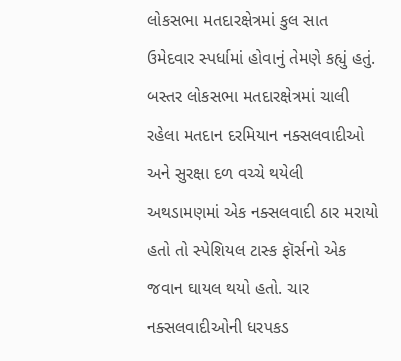લોકસભા મતદારક્ષેત્રમાં કુલ સાત ઉમેદવાર સ્પર્ધામાં હોવાનું તેમણે કહ્યું હતું. બસ્તર લોકસભા મતદારક્ષેત્રમાં ચાલી રહેલા મતદાન દરમિયાન નક્સલવાદીઓ અને સુરક્ષા દળ વચ્ચે થયેલી અથડામણમાં એક નક્સલવાદી ઠાર મરાયો હતો તો સ્પેશિયલ ટાસ્ક ફૉર્સનો એક જવાન ઘાયલ થયો હતો. ચાર નક્સલવાદીઓની ધરપકડ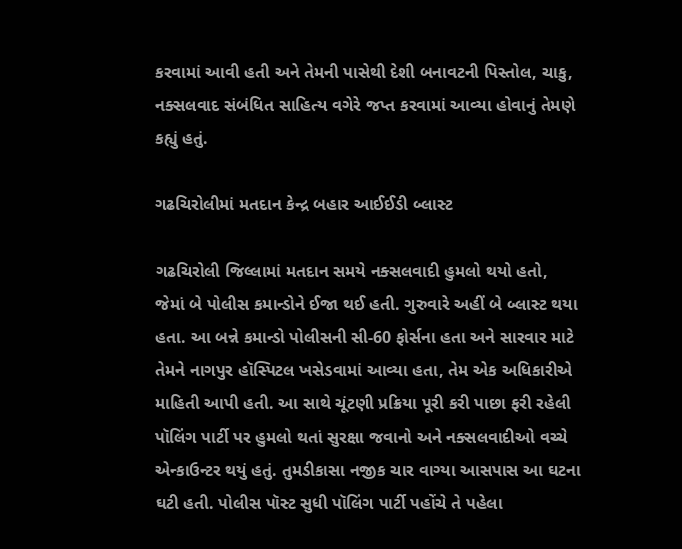કરવામાં આવી હતી અને તેમની પાસેથી દેશી બનાવટની પિસ્તોલ, ચાકુ, નક્સલવાદ સંબંધિત સાહિત્ય વગેરે જપ્ત કરવામાં આવ્યા હોવાનું તેમણે કહ્યું હતું.

ગઢચિરોલીમાં મતદાન કેન્દ્ર બહાર આઈઈડી બ્લાસ્ટ

ગઢચિરોલી જિલ્લામાં મતદાન સમયે નક્સલવાદી હુમલો થયો હતો, જેમાં બે પોલીસ કમાન્ડોને ઈજા થઈ હતી. ગુરુવારે અહીં બે બ્લાસ્ટ થયા હતા. આ બન્ને કમાન્ડો પોલીસની સી-60 ફોર્સના હતા અને સારવાર માટે તેમને નાગપુર હૉસ્પિટલ ખસેડવામાં આવ્યા હતા, તેમ એક અધિકારીએ માહિતી આપી હતી. આ સાથે ચૂંટણી પ્રક્રિયા પૂરી કરી પાછા ફરી રહેલી પૉલિંગ પાર્ટી પર હુમલો થતાં સુરક્ષા જવાનો અને નક્સલવાદીઓ વચ્ચે એન્કાઉન્ટર થયું હતું. તુમડીકાસા નજીક ચાર વાગ્યા આસપાસ આ ઘટના ઘટી હતી. પોલીસ પૉસ્ટ સુધી પૉલિંગ પાર્ટી પહોંચે તે પહેલા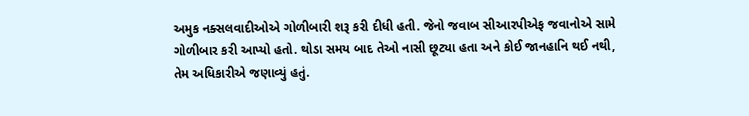અમુક નક્સલવાદીઓએ ગોળીબારી શરૂ કરી દીધી હતી. જેનો જવાબ સીઆરપીએફ જવાનોએ સામે ગોળીબાર કરી આપ્યો હતો. થોડા સમય બાદ તેઓ નાસી છૂટ્યા હતા અને કોઈ જાનહાનિ થઈ નથી, તેમ અધિકારીએ જણાવ્યું હતું.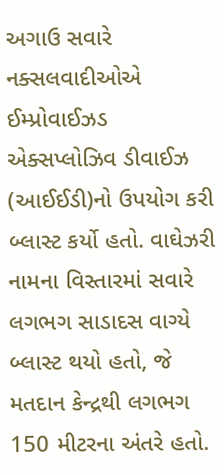અગાઉ સવારે નક્સલવાદીઓએ ઈમ્પ્રોવાઈઝડ એક્સપ્લોઝિવ ડીવાઈઝ (આઈઈડી)નો ઉપયોગ કરી બ્લાસ્ટ કર્યો હતો. વાઘેઝરી નામના વિસ્તારમાં સવારે લગભગ સાડાદસ વાગ્યે બ્લાસ્ટ થયો હતો, જે મતદાન કેન્દ્રથી લગભગ 150 મીટરના અંતરે હતો.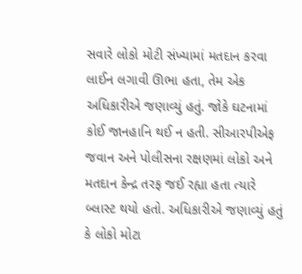સવારે લોકો મોટી સંખ્યામાં મતદાન કરવા લાઈન લગાવી ઊભા હતા, તેમ એક અધિકારીએ જણાવ્યું હતું. જોકે ઘટનામાં કોઈ જાનહાનિ થઈ ન હતી. સીઆરપીએફ જવાન અને પોલીસના રક્ષણમાં લોકો અને મતદાન કેન્દ્ર તરફ જઈ રહ્યા હતા ત્યારે બ્લાસ્ટ થયો હતો. અધિકારીએ જણાવ્યું હતું કે લોકો મોટા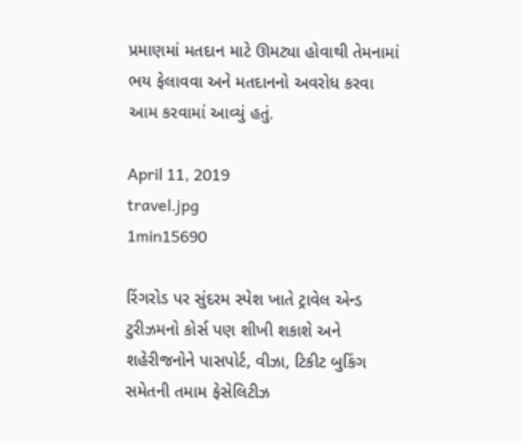પ્રમાણમાં મતદાન માટે ઊમટ્યા હોવાથી તેમનામાં ભય ફેલાવવા અને મતદાનનો અવરોધ કરવા આમ કરવામાં આવ્યું હતું.

April 11, 2019
travel.jpg
1min15690

રિંગરોડ પર સુંદરમ સ્પેશ ખાતે ટ્રાવેલ એન્ડ ટુરીઝમનો કોર્સ પણ શીખી શકાશે અને શહેરીજનોને પાસપોર્ટ, વીઝા, ટિકીટ બુકિંગ સમેતની તમામ ફેસેલિટીઝ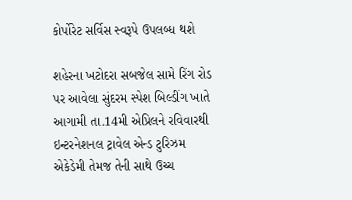કોર્પોરેટ સર્વિસ સ્વરૂપે ઉપલબ્ધ થશે

શહેરના ખટોદરા સબજેલ સામે રિંગ રોડ પર આવેલા સુંદરમ સ્પેશ બિલ્ડીંગ ખાતે આગામી તા.14મી એપ્રિલને રવિવારથી ઇન્ટરનેશનલ ટ્રાવેલ એન્ડ ટુરિઝમ એકેડેમી તેમજ તેની સાથે ઉચ્ચ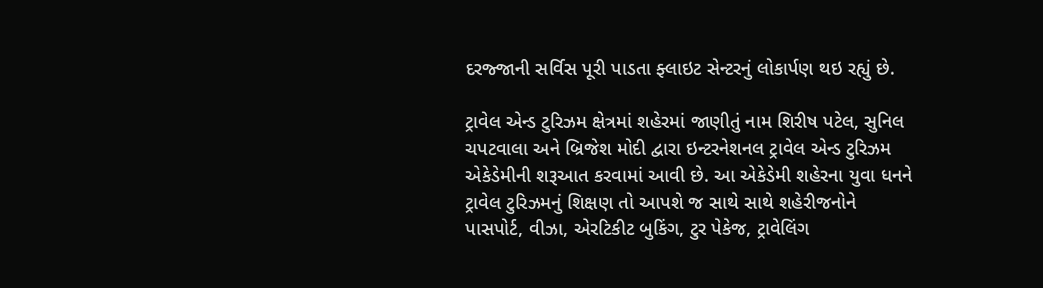દરજ્જાની સર્વિસ પૂરી પાડતા ફ્લાઇટ સેન્ટરનું લોકાર્પણ થઇ રહ્યું છે.

ટ્રાવેલ એન્ડ ટુરિઝમ ક્ષેત્રમાં શહેરમાં જાણીતું નામ શિરીષ પટેલ, સુનિલ ચપટવાલા અને બ્રિજેશ મોદી દ્વારા ઇન્ટરનેશનલ ટ્રાવેલ એન્ડ ટુરિઝમ એકેડેમીની શરૂઆત કરવામાં આવી છે. આ એકેડેમી શહેરના યુવા ધનને ટ્રાવેલ ટુરિઝમનું શિક્ષણ તો આપશે જ સાથે સાથે શહેરીજનોને પાસપોર્ટ, વીઝા, એરટિકીટ બુકિંગ, ટુર પેકેજ, ટ્રાવેલિંગ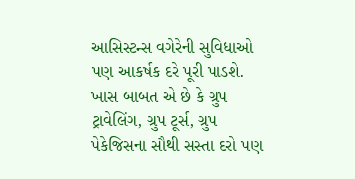આસિસ્ટન્સ વગેરેની સુવિધાઓ પણ આકર્ષક દરે પૂરી પાડશે. ખાસ બાબત એ છે કે ગ્રુપ ટ્રાવેલિંગ, ગ્રુપ ટૂર્સ, ગ્રુપ પેકેજિસના સૌથી સસ્તા દરો પણ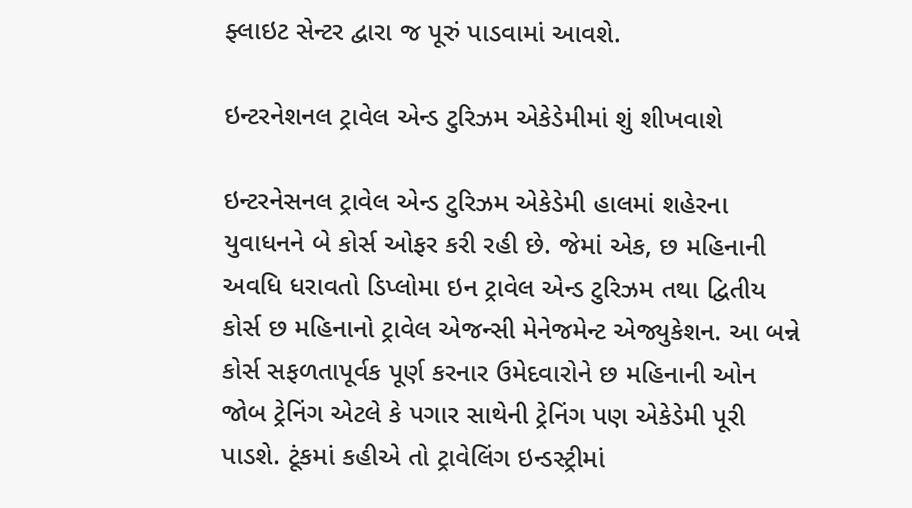ફ્લાઇટ સેન્ટર દ્વારા જ પૂરું પાડવામાં આવશે.

ઇન્ટરનેશનલ ટ્રાવેલ એન્ડ ટુરિઝમ એકેડેમીમાં શું શીખવાશે

ઇન્ટરનેસનલ ટ્રાવેલ એન્ડ ટુરિઝમ એકેડેમી હાલમાં શહેરના યુવાધનને બે કોર્સ ઓફર કરી રહી છે. જેમાં એક, છ મહિનાની અવધિ ધરાવતો ડિપ્લોમા ઇન ટ્રાવેલ એન્ડ ટુરિઝમ તથા દ્વિતીય કોર્સ છ મહિનાનો ટ્રાવેલ એજન્સી મેનેજમેન્ટ એજ્યુકેશન. આ બન્ને કોર્સ સફળતાપૂર્વક પૂર્ણ કરનાર ઉમેદવારોને છ મહિનાની ઓન જોબ ટ્રેનિંગ એટલે કે પગાર સાથેની ટ્રેનિંગ પણ એકેડેમી પૂરી પાડશે. ટૂંકમાં કહીએ તો ટ્રાવેલિંગ ઇન્ડસ્ટ્રીમાં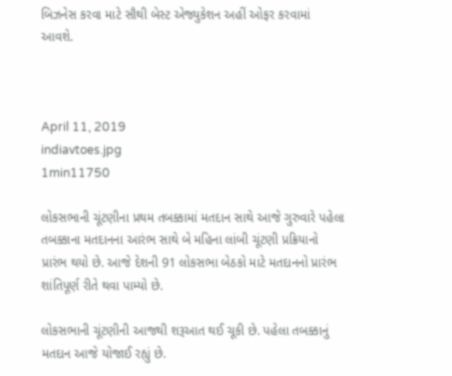બિઝનેસ કરવા માટે સૌથી બેસ્ટ એજ્યુકેશન અહીં ઓફર કરવામાં આવશે.



April 11, 2019
indiavtoes.jpg
1min11750

લોકસભાની ચૂંટણીના પ્રથમ તબક્કામાં મતદાન સાથે આજે ગુરુવારે પહેલા તબક્કાના મતદાનના આરંભ સાથે બે મહિના લાંબી ચૂંટણી પ્રક્રિયાનો પ્રારંભ થયો છે. આજે દેશની 91 લોકસભા બેઠકો માટે મતદાનનો પ્રારંભ શાંતિપૂર્ણ રીતે થવા પામ્યો છે.

લોકસભાની ચૂંટણીની આજથી શરૂઆત થઈ ચૂકી છે. પહેલા તબક્કાનું મતદાન આજે યોજાઈ રહ્યું છે.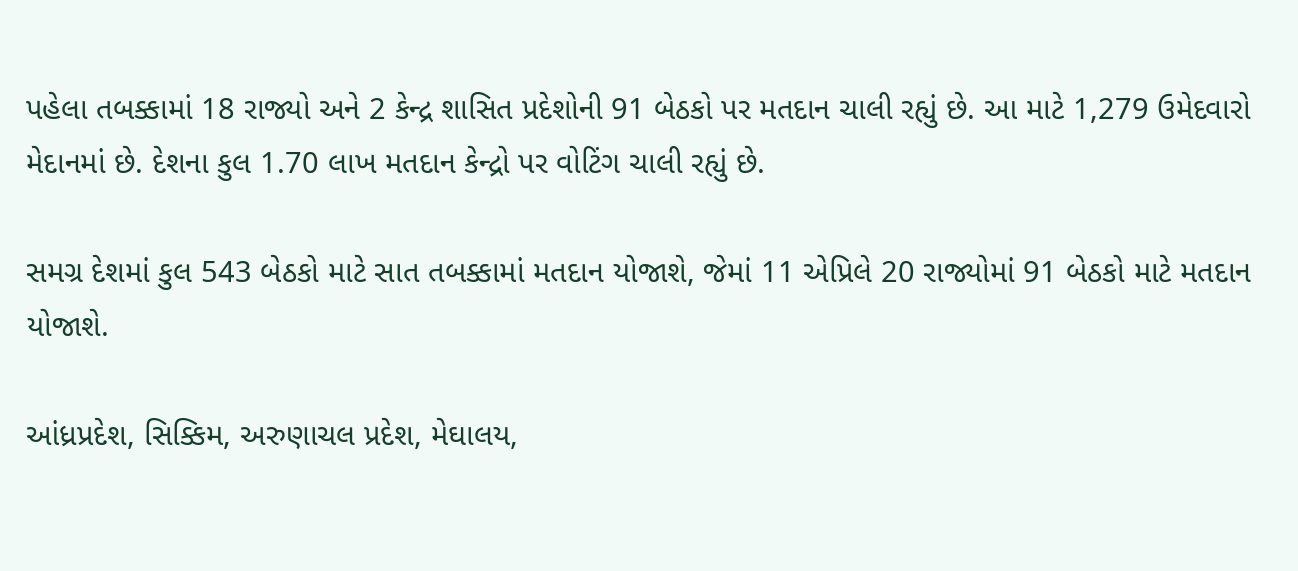પહેલા તબક્કામાં 18 રાજ્યો અને 2 કેન્દ્ર શાસિત પ્રદેશોની 91 બેઠકો પર મતદાન ચાલી રહ્યું છે. આ માટે 1,279 ઉમેદવારો મેદાનમાં છે. દેશના કુલ 1.70 લાખ મતદાન કેન્દ્રો પર વોટિંગ ચાલી રહ્યું છે.

સમગ્ર દેશમાં કુલ 543 બેઠકો માટે સાત તબક્કામાં મતદાન યોજાશે, જેમાં 11 એપ્રિલે 20 રાજ્યોમાં 91 બેઠકો માટે મતદાન યોજાશે.

આંધ્રપ્રદેશ, સિક્કિમ, અરુણાચલ પ્રદેશ, મેઘાલય,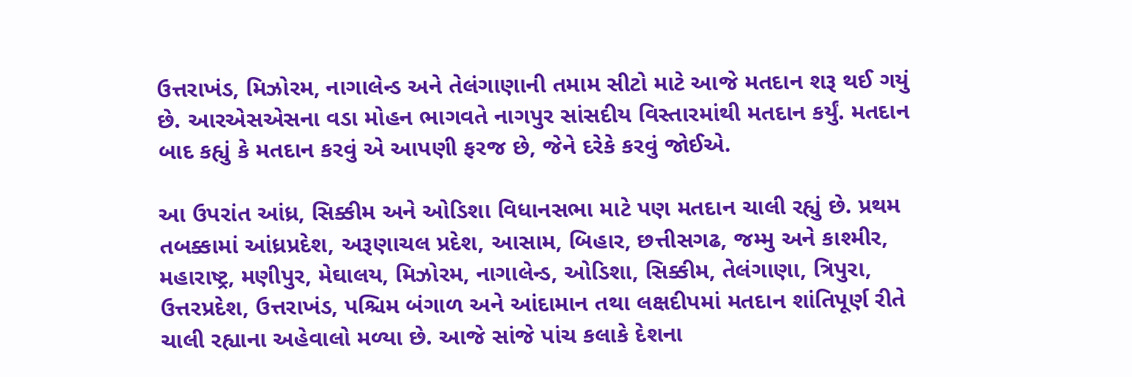ઉત્તરાખંડ, મિઝોરમ, નાગાલેન્ડ અને તેલંગાણાની તમામ સીટો માટે આજે મતદાન શરૂ થઈ ગયું છે. આરએસએસના વડા મોહન ભાગવતે નાગપુર સાંસદીય વિસ્તારમાંથી મતદાન કર્યું. મતદાન બાદ કહ્યું કે મતદાન કરવું એ આપણી ફરજ છે, જેને દરેકે કરવું જોઈએ.

આ ઉપરાંત આંધ્ર, સિક્કીમ અને ઓડિશા વિધાનસભા માટે પણ મતદાન ચાલી રહ્યું છે. પ્રથમ તબક્કામાં આંધ્રપ્રદેશ, અરૂણાચલ પ્રદેશ, આસામ, બિહાર, છત્તીસગઢ, જમ્મુ અને કાશ્મીર, મહારાષ્ટ્ર, મણીપુર, મેઘાલય, મિઝોરમ, નાગાલેન્ડ, ઓડિશા, સિક્કીમ, તેલંગાણા, ત્રિપુરા, ઉત્તરપ્રદેશ, ઉત્તરાખંડ, પશ્ચિમ બંગાળ અને આંદામાન તથા લક્ષદીપમાં મતદાન શાંતિપૂર્ણ રીતે ચાલી રહ્યાના અહેવાલો મળ્યા છે. આજે સાંજે પાંચ કલાકે દેશના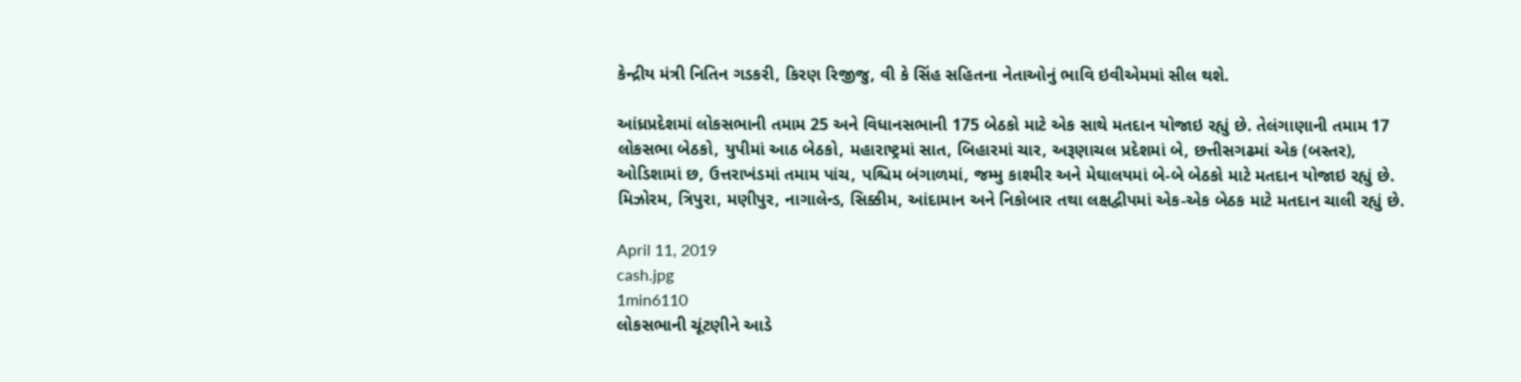કેન્દ્રીય મંત્રી નિતિન ગડકરી, કિરણ રિજીજુ, વી કે સિંહ સહિતના નેતાઓનું ભાવિ ઇવીએમમાં સીલ થશે.

આંધ્રપ્રદેશમાં લોકસભાની તમામ 25 અને વિધાનસભાની 175 બેઠકો માટે એક સાથે મતદાન યોજાઇ રહ્યું છે. તેલંગાણાની તમામ 17 લોકસભા બેઠકો, યુપીમાં આઠ બેઠકો, મહારાષ્ટ્રમાં સાત, બિહારમાં ચાર, અરૂણાચલ પ્રદેશમાં બે, છત્તીસગઢમાં એક (બસ્તર), ઓડિશામાં છ, ઉત્તરાખંડમાં તમામ પાંચ, પશ્ચિમ બંગાળમાં, જમ્મુ કાશ્મીર અને મેઘાલયમાં બે-બે બેઠકો માટે મતદાન યોજાઇ રહ્યું છે. મિઝોરમ, ત્રિપુરા, મણીપુર, નાગાલેન્ડ, સિક્કીમ, આંદામાન અને નિકોબાર તથા લક્ષદ્વીપમાં એક-એક બેઠક માટે મતદાન ચાલી રહ્યું છે.

April 11, 2019
cash.jpg
1min6110
લોકસભાની ચૂંટણીને આડે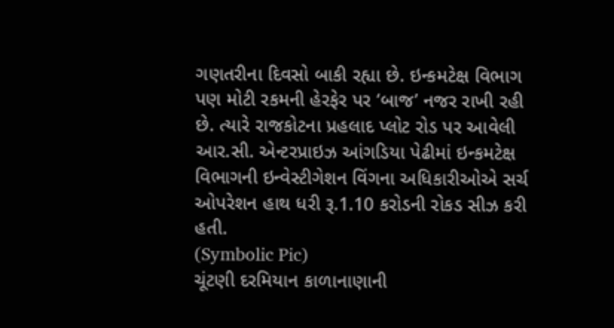ગણતરીના દિવસો બાકી રહ્યા છે. ઇન્કમટેક્ષ વિભાગ પણ મોટી રકમની હેરફેર પર ‘બાજ’ નજર રાખી રહી છે. ત્યારે રાજકોટના પ્રહલાદ પ્લોટ રોડ પર આવેલી આર.સી. એન્ટરપ્રાઇઝ આંગડિયા પેઢીમાં ઇન્કમટેક્ષ વિભાગની ઇન્વેસ્ટીગેશન વિંગના અધિકારીઓએ સર્ચ ઓપરેશન હાથ ધરી રૂ.1.10 કરોડની રોકડ સીઝ કરી હતી.
(Symbolic Pic)
ચૂંટણી દરમિયાન કાળાનાણાની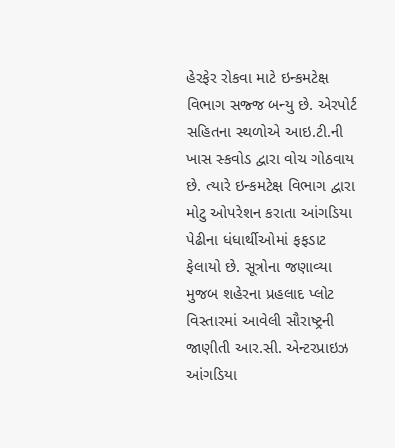હેરફેર રોકવા માટે ઇન્કમટેક્ષ વિભાગ સજ્જ બન્યુ છે. એરપોર્ટ સહિતના સ્થળોએ આઇ.ટી.ની ખાસ સ્કવોડ દ્વારા વોચ ગોઠવાય છે. ત્યારે ઇન્કમટેક્ષ વિભાગ દ્વારા મોટુ ઓપરેશન કરાતા આંગડિયા પેઢીના ધંધાર્થીઓમાં ફફડાટ ફેલાયો છે. સૂત્રોના જણાવ્યા મુજબ શહેરના પ્રહલાદ પ્લોટ વિસ્તારમાં આવેલી સૌરાષ્ટ્રની જાણીતી આર.સી. એન્ટરપ્રાઇઝ આંગડિયા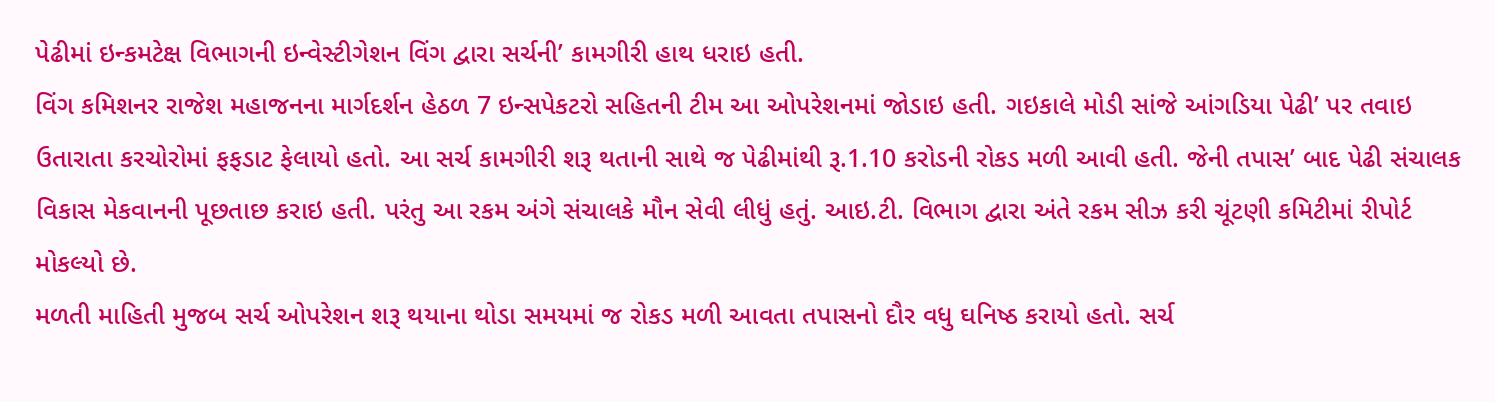પેઢીમાં ઇન્કમટેક્ષ વિભાગની ઇન્વેસ્ટીગેશન વિંગ દ્વારા સર્ચની’ કામગીરી હાથ ધરાઇ હતી.
વિંગ કમિશનર રાજેશ મહાજનના માર્ગદર્શન હેઠળ 7 ઇન્સપેકટરો સહિતની ટીમ આ ઓપરેશનમાં જોડાઇ હતી. ગઇકાલે મોડી સાંજે આંગડિયા પેઢી’ પર તવાઇ ઉતારાતા કરચોરોમાં ફફડાટ ફેલાયો હતો. આ સર્ચ કામગીરી શરૂ થતાની સાથે જ પેઢીમાંથી રૂ.1.10 કરોડની રોકડ મળી આવી હતી. જેની તપાસ’ બાદ પેઢી સંચાલક વિકાસ મેકવાનની પૂછતાછ કરાઇ હતી. પરંતુ આ રકમ અંગે સંચાલકે મૌન સેવી લીધું હતું. આઇ.ટી. વિભાગ દ્વારા અંતે રકમ સીઝ કરી ચૂંટણી કમિટીમાં રીપોર્ટ મોકલ્યો છે.
મળતી માહિતી મુજબ સર્ચ ઓપરેશન શરૂ થયાના થોડા સમયમાં જ રોકડ મળી આવતા તપાસનો દૌર વધુ ઘનિષ્ઠ કરાયો હતો. સર્ચ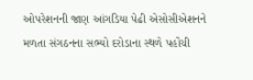ઓપરેશનની જાણ આંગડિયા પેઢી એસોસીએશનને મળતા સંગઠનના સભ્યો દરોડાના સ્થળે પહોંચી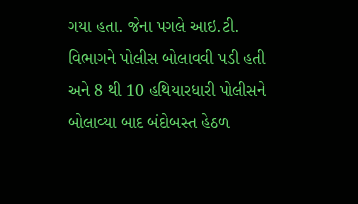ગયા હતા. જેના પગલે આઇ.ટી. વિભાગને પોલીસ બોલાવવી પડી હતી અને 8 થી 10 હથિયારધારી પોલીસને બોલાવ્યા બાદ બંદોબસ્ત હેઠળ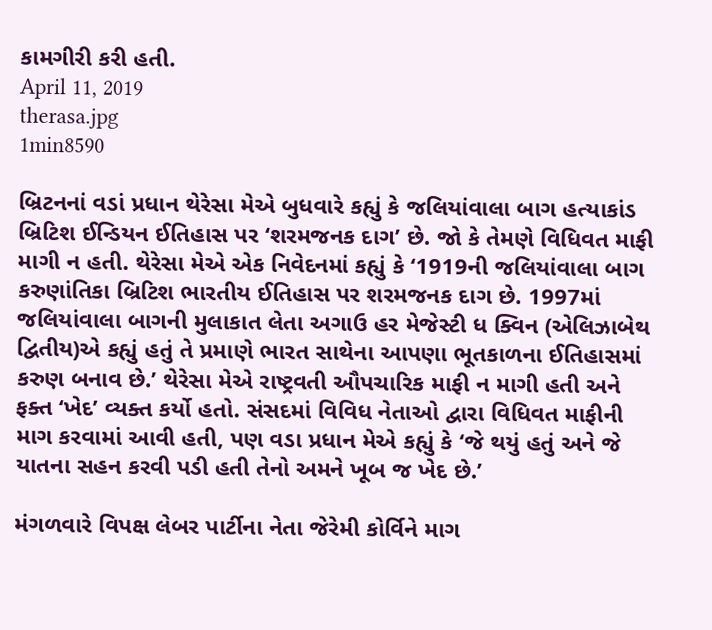કામગીરી કરી હતી.
April 11, 2019
therasa.jpg
1min8590

બ્રિટનનાં વડાં પ્રધાન થેરેસા મેએ બુધવારે કહ્યું કે જલિયાંવાલા બાગ હત્યાકાંડ બ્રિટિશ ઈન્ડિયન ઈતિહાસ પર ‘શરમજનક દાગ’ છે. જો કે તેમણે વિધિવત માફી માગી ન હતી. થેરેસા મેએ એક નિવેદનમાં કહ્યું કે ‘1919ની જલિયાંવાલા બાગ કરુણાંતિકા બ્રિટિશ ભારતીય ઈતિહાસ પર શરમજનક દાગ છે. 1997માં જલિયાંવાલા બાગની મુલાકાત લેતા અગાઉ હર મેજેસ્ટી ધ ક્વિન (એલિઝાબેથ દ્વિતીય)એ કહ્યું હતું તે પ્રમાણે ભારત સાથેના આપણા ભૂતકાળના ઈતિહાસમાં કરુણ બનાવ છે.’ થેરેસા મેએ રાષ્ટ્રવતી ઔપચારિક માફી ન માગી હતી અને ફક્ત ‘ખેદ’ વ્યક્ત કર્યો હતો. સંસદમાં વિવિધ નેતાઓ દ્વારા વિધિવત માફીની માગ કરવામાં આવી હતી, પણ વડા પ્રધાન મેએ કહ્યું કે ‘જે થયું હતું અને જે યાતના સહન કરવી પડી હતી તેનો અમને ખૂબ જ ખેદ છે.’

મંગળવારે વિપક્ષ લેબર પાર્ટીના નેતા જેરેમી કોર્વિને માગ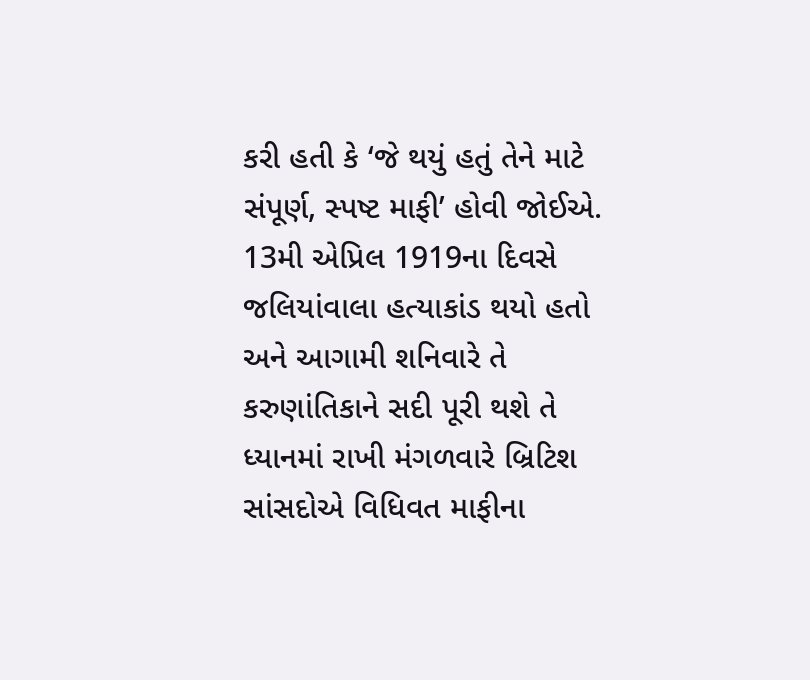કરી હતી કે ‘જે થયું હતું તેને માટે સંપૂર્ણ, સ્પષ્ટ માફી’ હોવી જોઈએ. 13મી એપ્રિલ 1919ના દિવસે જલિયાંવાલા હત્યાકાંડ થયો હતો અને આગામી શનિવારે તે કરુણાંતિકાને સદી પૂરી થશે તે ધ્યાનમાં રાખી મંગળવારે બ્રિટિશ સાંસદોએ વિધિવત માફીના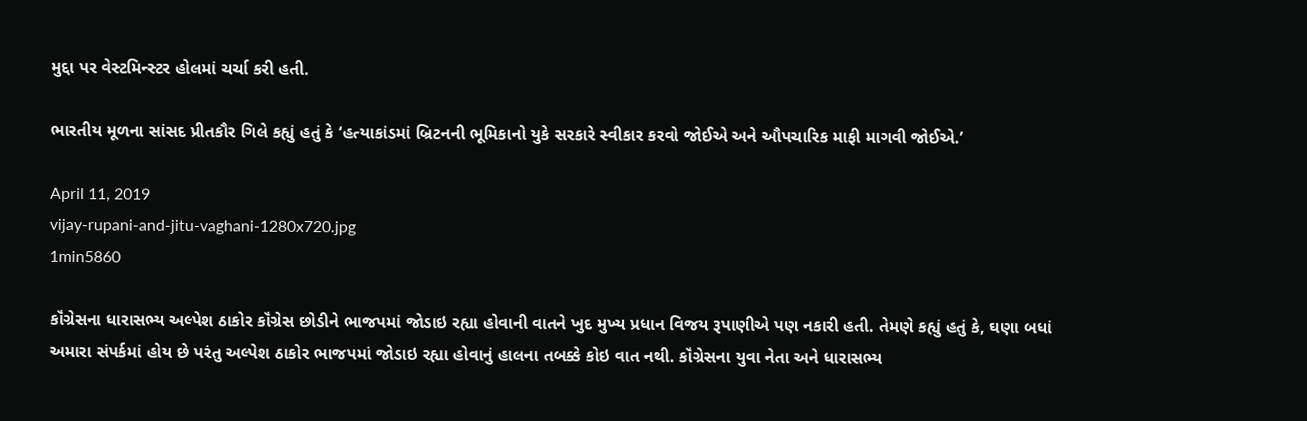મુદ્દા પર વેસ્ટમિન્સ્ટર હોલમાં ચર્ચા કરી હતી.

ભારતીય મૂળના સાંસદ પ્રીતકૌર ગિલે કહ્યું હતું કે ‘હત્યાકાંડમાં બ્રિટનની ભૂમિકાનો યુકે સરકારે સ્વીકાર કરવો જોઈએ અને ઔપચારિક માફી માગવી જોઈએ.’

April 11, 2019
vijay-rupani-and-jitu-vaghani-1280x720.jpg
1min5860

કૉંગ્રેસના ધારાસભ્ય અલ્પેશ ઠાકોર કૉંગ્રેસ છોડીને ભાજપમાં જોડાઇ રહ્યા હોવાની વાતને ખુદ મુખ્ય પ્રધાન વિજય રૂપાણીએ પણ નકારી હતી. તેમણે કહ્યું હતું કે, ઘણા બધાં અમારા સંપર્કમાં હોય છે પરંતુ અલ્પેશ ઠાકોર ભાજપમાં જોડાઇ રહ્યા હોવાનું હાલના તબક્કે કોઇ વાત નથી. કૉંગ્રેસના યુવા નેતા અને ધારાસભ્ય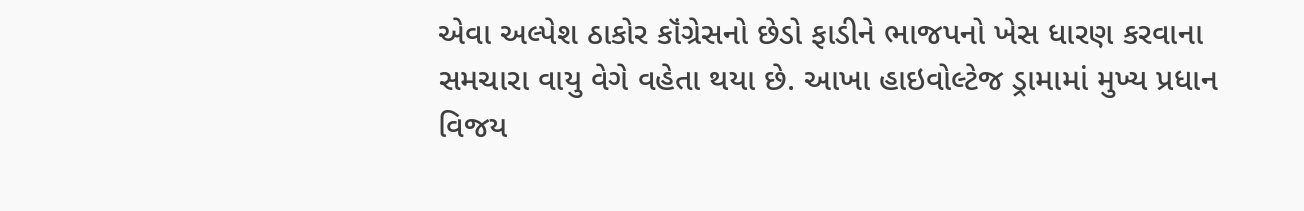એવા અલ્પેશ ઠાકોર કૉંગ્રેસનો છેડો ફાડીને ભાજપનો ખેસ ધારણ કરવાના સમચારા વાયુ વેગે વહેતા થયા છે. આખા હાઇવોલ્ટેજ ડ્રામામાં મુખ્ય પ્રધાન વિજય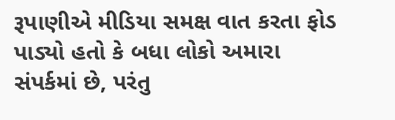રૂપાણીએ મીડિયા સમક્ષ વાત કરતા ફોડ પાડ્યો હતો કે બધા લોકો અમારા સંપર્કમાં છે, પરંતુ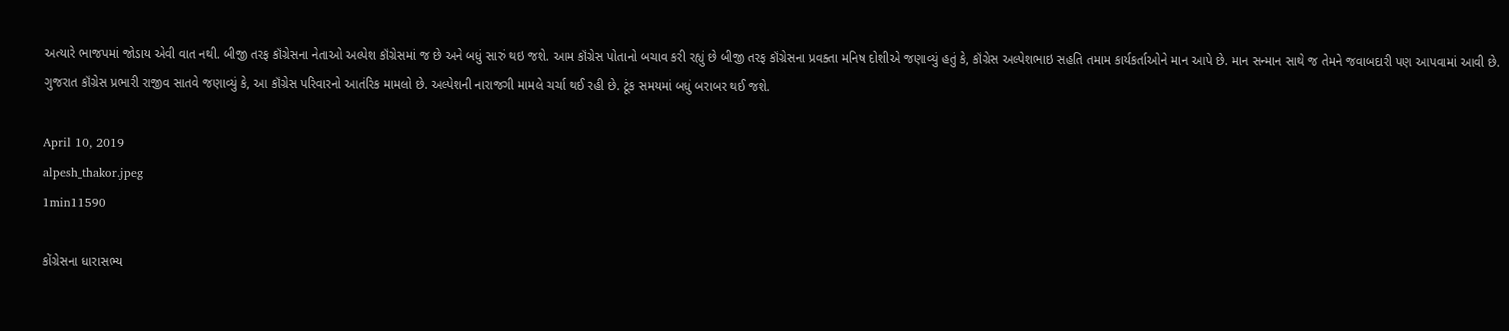અત્યારે ભાજપમાં જોડાય એવી વાત નથી. બીજી તરફ કૉંગ્રેસના નેતાઓ અલ્પેશ કૉંગ્રેસમાં જ છે અને બધું સારું થઇ જશે. આમ કૉંગ્રેસ પોતાનો બચાવ કરી રહ્યું છે બીજી તરફ કૉંગ્રેસના પ્રવક્તા મનિષ દોશીએ જણાવ્યું હતું કે, કૉંગ્રેસ અલ્પેશભાઇ સહતિ તમામ કાર્યકર્તાઓને માન આપે છે. માન સન્માન સાથે જ તેમને જવાબદારી પણ આપવામાં આવી છે. ગુજરાત કૉંગ્રેસ પ્રભારી રાજીવ સાતવે જણાવ્યું કે, આ કૉંગ્રેસ પરિવારનો આતંરિક મામલો છે. અલ્પેશની નારાજગી મામલે ચર્ચા થઈ રહી છે. ટૂંક સમયમાં બધું બરાબર થઈ જશે.

April 10, 2019
alpesh_thakor.jpeg
1min11590

કોંગ્રેસના ધારાસભ્ય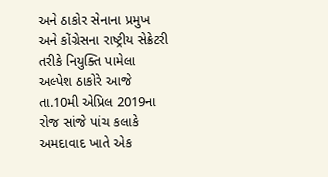અને ઠાકોર સેનાના પ્રમુખ અને કોંગ્રેસના રાષ્ટ્રીય સેક્રેટરી તરીકે નિયુક્તિ પામેલા અલ્પેશ ઠાકોરે આજે તા.10મી એપ્રિલ 2019ના રોજ સાંજે પાંચ કલાકે અમદાવાદ ખાતે એક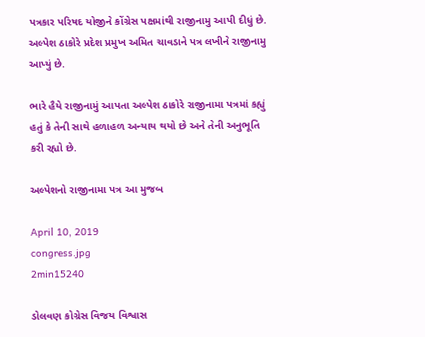પત્રકાર પરિષદ યોજીને કોંગ્રેસ પક્ષમાંથી રાજીનામુ આપી દીધું છે. અલ્પેશ ઠાકોરે પ્રદેશ પ્રમુખ અમિત ચાવડાને પત્ર લખીને રાજીનામુ આપ્યું છે.

ભારે હૈયે રાજીનામું આપતા અલ્પેશ ઠાકોરે રાજીનામા પત્રમાં કહ્યું હતું કે તેની સાથે હળાહળ અન્યાય થયો છે અને તેની અનુભૂતિ કરી રહ્યો છે.

અલ્પેશનો રાજીનામા પત્ર આ મુજબ

April 10, 2019
congress.jpg
2min15240

ડોલવણ કોગ્રેસ વિજય વિશ્વાસ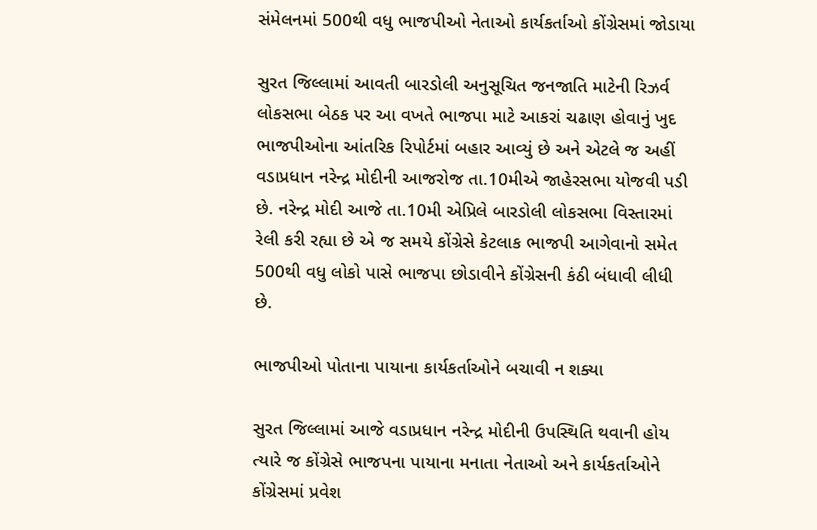સંમેલનમાં 500થી વધુ ભાજપીઓ નેતાઓ કાર્યકર્તાઓ કોંગ્રેસમાં જોડાયા

સુરત જિલ્લામાં આવતી બારડોલી અનુસૂચિત જનજાતિ માટેની રિઝર્વ લોકસભા બેઠક પર આ વખતે ભાજપા માટે આકરાં ચઢાણ હોવાનું ખુદ ભાજપીઓના આંતરિક રિપોર્ટમાં બહાર આવ્યું છે અને એટલે જ અહીં વડાપ્રધાન નરેન્દ્ર મોદીની આજરોજ તા.10મીએ જાહેરસભા યોજવી પડી છે. નરેન્દ્ર મોદી આજે તા.10મી એપ્રિલે બારડોલી લોકસભા વિસ્તારમાં રેલી કરી રહ્યા છે એ જ સમયે કોંગ્રેસે કેટલાક ભાજપી આગેવાનો સમેત 500થી વધુ લોકો પાસે ભાજપા છોડાવીને કોંગ્રેસની કંઠી બંધાવી લીધી છે.

ભાજપીઓ પોતાના પાયાના કાર્યકર્તાઓને બચાવી ન શક્યા

સુરત જિલ્લામાં આજે વડાપ્રધાન નરેન્દ્ર મોદીની ઉપસ્થિતિ થવાની હોય ત્યારે જ કોંગ્રેસે ભાજપના પાયાના મનાતા નેતાઓ અને કાર્યકર્તાઓને કોંગ્રેસમાં પ્રવેશ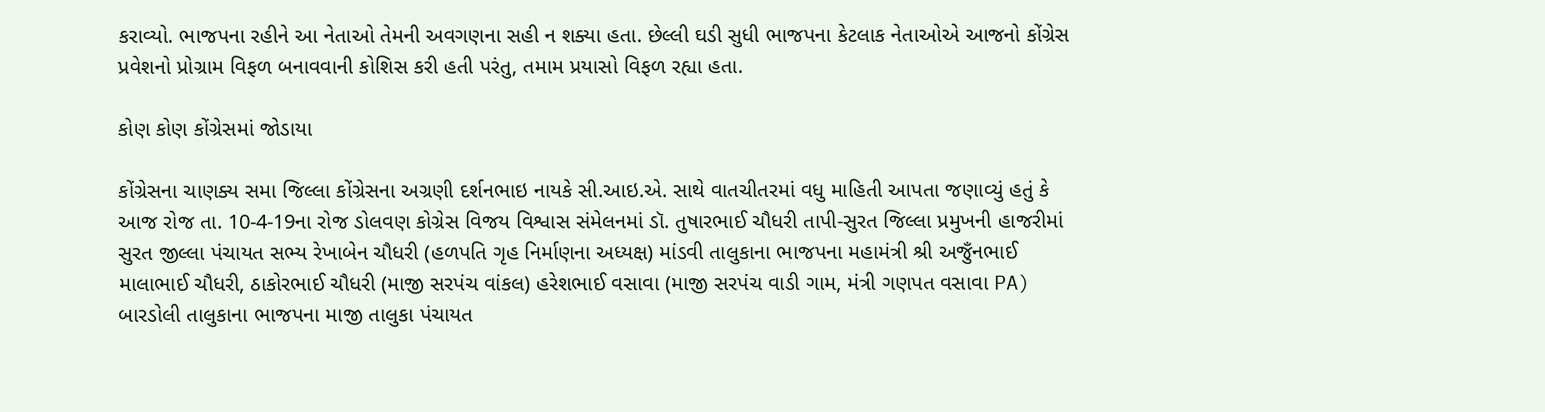કરાવ્યો. ભાજપના રહીને આ નેતાઓ તેમની અવગણના સહી ન શક્યા હતા. છેલ્લી ઘડી સુધી ભાજપના કેટલાક નેતાઓએ આજનો કોંગ્રેસ પ્રવેશનો પ્રોગ્રામ વિફળ બનાવવાની કોશિસ કરી હતી પરંતુ, તમામ પ્રયાસો વિફળ રહ્યા હતા.

કોણ કોણ કોંગ્રેસમાં જોડાયા

કોંગ્રેસના ચાણક્ય સમા જિલ્લા કોંગ્રેસના અગ્રણી દર્શનભાઇ નાયકે સી.આઇ.એ. સાથે વાતચીતરમાં વધુ માહિતી આપતા જણાવ્યું હતું કે આજ રોજ તા. 10-4-19ના રોજ ડોલવણ કોગ્રેસ વિજય વિશ્વાસ સંમેલનમાં ડૉ. તુષારભાઈ ચૌધરી તાપી-સુરત જિલ્લા પ્રમુખની હાજરીમાં સુરત જીલ્લા પંચાયત સભ્ય રેખાબેન ચૌધરી (હળપતિ ગૃહ નિર્માણના અધ્યક્ષ) માંડવી તાલુકાના ભાજપના મહામંત્રી શ્રી અજુઁનભાઈ માલાભાઈ ચૌધરી, ઠાકોરભાઈ ચૌધરી (માજી સરપંચ વાંકલ) હરેશભાઈ વસાવા (માજી સરપંચ વાડી ગામ, મંત્રી ગણપત વસાવા PA) બારડોલી તાલુકાના ભાજપના માજી તાલુકા પંચાયત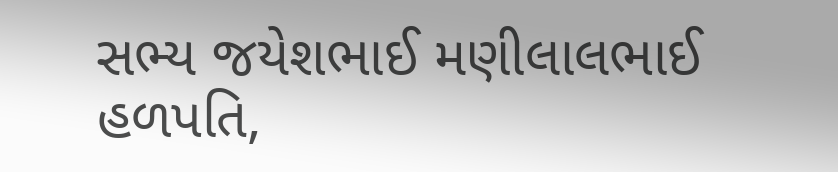સભ્ય જયેશભાઈ મણીલાલભાઈ હળપતિ,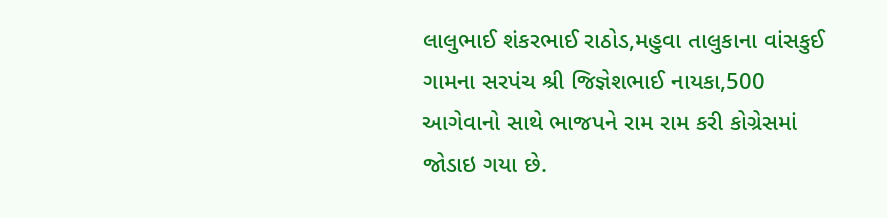લાલુભાઈ શંકરભાઈ રાઠોડ,મહુવા તાલુકાના વાંસકુઈ ગામના સરપંચ શ્રી જિજ્ઞેશભાઈ નાયકા,500 આગેવાનો સાથે ભાજપને રામ રામ કરી કોગ્રેસમાં જોડાઇ ગયા છે.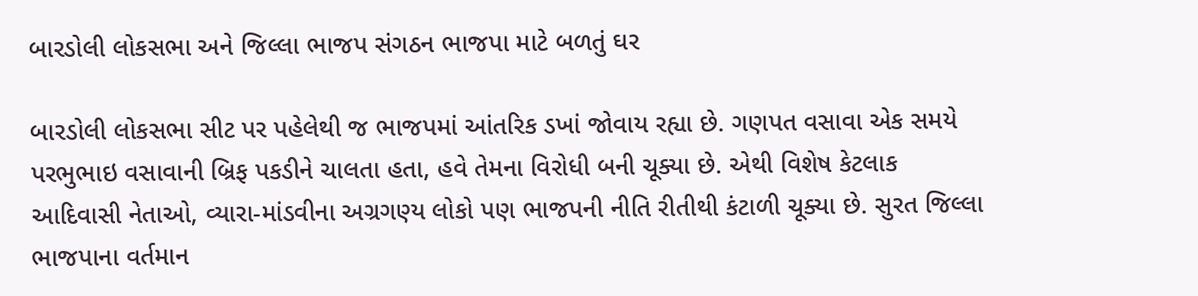બારડોલી લોકસભા અને જિલ્લા ભાજપ સંગઠન ભાજપા માટે બળતું ઘર

બારડોલી લોકસભા સીટ પર પહેલેથી જ ભાજપમાં આંતરિક ડખાં જોવાય રહ્યા છે. ગણપત વસાવા એક સમયે પરભુભાઇ વસાવાની બ્રિફ પકડીને ચાલતા હતા, હવે તેમના વિરોધી બની ચૂક્યા છે. એથી વિશેષ કેટલાક આદિવાસી નેતાઓ, વ્યારા-માંડવીના અગ્રગણ્ય લોકો પણ ભાજપની નીતિ રીતીથી કંટાળી ચૂક્યા છે. સુરત જિલ્લા ભાજપાના વર્તમાન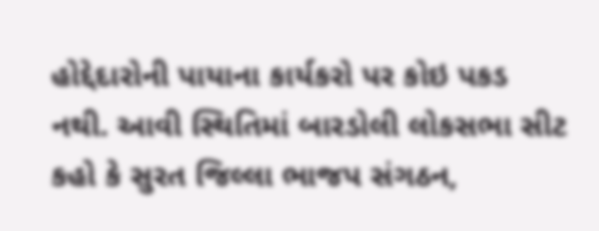હોદ્દેદારોની પાયાના કાર્યકરો પર કોઇ પકડ નથી. આવી સ્થિતિમાં બારડોલી લોકસભા સીટ કહો કે સુરત જિલ્લા ભાજપ સંગઠન,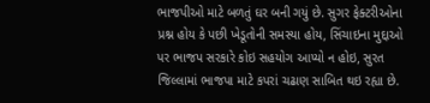ભાજપીઓ માટે બળતું ઘર બની ગયું છે. સુગર ફેક્ટરીઓના પ્રશ્ન હોય કે પછી ખેડૂતોની સમસ્યા હોય, સિંચાઇના મુદ્દાઓ પર ભાજપ સરકારે કોઇ સહયોગ આપ્યો ન હોઇ, સુરત જિલ્લામાં ભાજપા માટે કપરાં ચઢાણ સાબિત થઇ રહ્યા છે.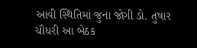આવી સ્થિતિમાં જુના જોગી ડો. તુષાર ચૌધરી આ બેઠક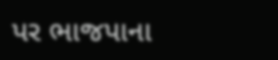પર ભાજપાના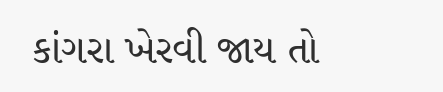કાંગરા ખેરવી જાય તો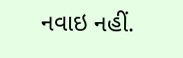નવાઇ નહીં.